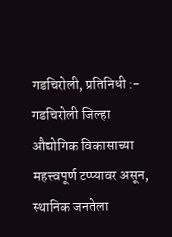गडचिरोली, प्रतिनिधी :-
गडचिरोली जिल्हा औद्योगिक विकासाच्या महत्त्वपूर्ण टप्प्यावर असून, स्थानिक जनतेला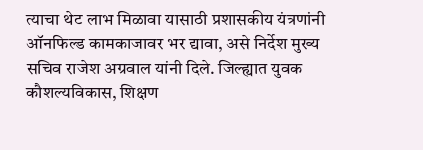त्याचा थेट लाभ मिळावा यासाठी प्रशासकीय यंत्रणांनी ऑनफिल्ड कामकाजावर भर द्यावा, असे निर्देश मुख्य सचिव राजेश अग्रवाल यांनी दिले. जिल्ह्यात युवक कौशल्यविकास, शिक्षण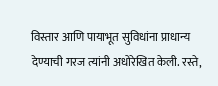विस्तार आणि पायाभूत सुविधांना प्राधान्य देण्याची गरज त्यांनी अधोरेखित केली. रस्ते,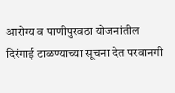आरोग्य व पाणीपुरवठा योजनांतील दिरंगाई टाळण्याच्या सूचना देत परवानगी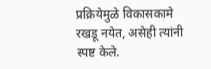प्रक्रियेमुळे विकासकामे रखडू नयेत, असेही त्यांनी स्पष्ट केले.